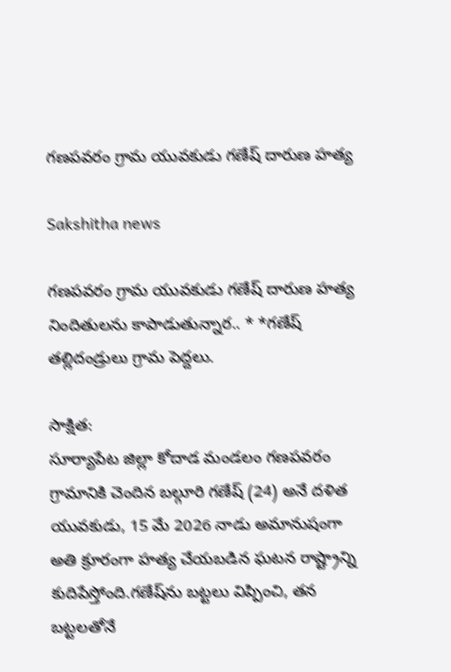గణపవరం గ్రామ యువకుడు గణేష్ దారుణ హత్య

Sakshitha news

గణపవరం గ్రామ యువకుడు గణేష్ దారుణ హత్య నిందితులను కాపాడుతున్నార.. * *గణేష్ తల్లిదండ్రులు గ్రామ పెద్దలు.

సాక్షిత:
సూర్యాపేట జిల్లా కోదాడ మండలం గణపవరం గ్రామానికి చెందిన బల్గూరి గణేష్ (24) అనే దళిత యువకుడు, 15 మే 2026 నాడు అమానుషంగా అతి క్రూరంగా హత్య చేయబడిన ఘటన రాష్ట్రాన్ని కుదిపేస్తోంది.గణేష్‌ను బట్టలు విప్పించి, తన బట్టలతోనే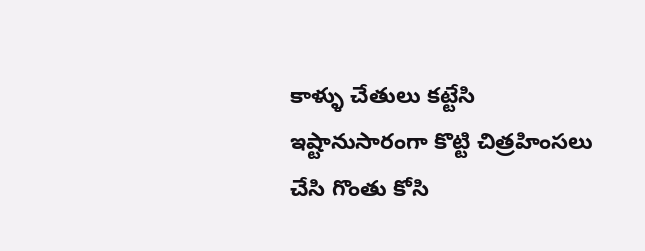కాళ్ళు చేతులు కట్టేసి ఇష్టానుసారంగా కొట్టి చిత్రహింసలు చేసి గొంతు కోసి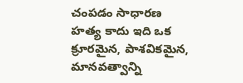చంపడం సాధారణ హత్య కాదు ఇది ఒక క్రూరమైన, పాశవికమైన, మానవత్వాన్ని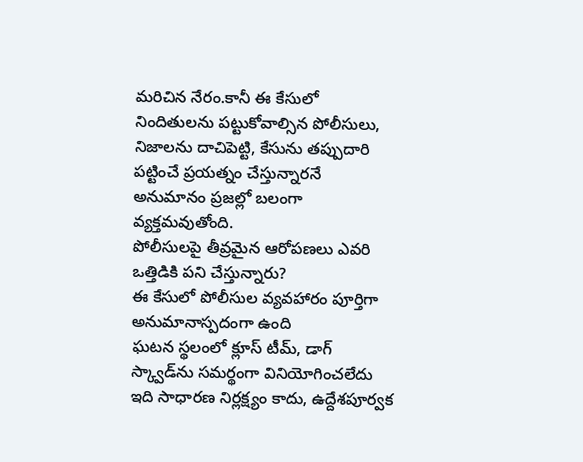మరిచిన నేరం.కానీ ఈ కేసులో నిందితులను పట్టుకోవాల్సిన పోలీసులు, నిజాలను దాచిపెట్టి, కేసును తప్పుదారి పట్టించే ప్రయత్నం చేస్తున్నారనే అనుమానం ప్రజల్లో బలంగా వ్యక్తమవుతోంది.
పోలీసులపై తీవ్రమైన ఆరోపణలు ఎవరి ఒత్తిడికి పని చేస్తున్నారు?
ఈ కేసులో పోలీసుల వ్యవహారం పూర్తిగా అనుమానాస్పదంగా ఉంది
ఘటన స్థలంలో క్లూస్ టీమ్, డాగ్ స్క్వాడ్‌ను సమర్థంగా వినియోగించలేదు ఇది సాధారణ నిర్లక్ష్యం కాదు, ఉద్దేశపూర్వక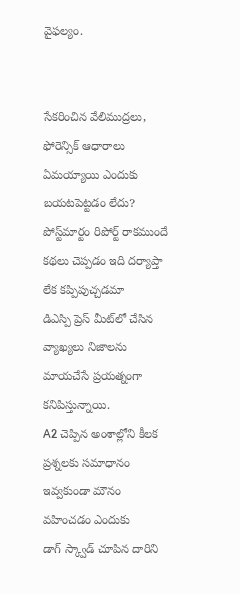వైఫల్యం.


సేకరించిన వేలిముద్రలు, ఫోరెన్సిక్ ఆధారాలు ఏమయ్యాయి ఎందుకు బయటపెట్టడం లేదు?
పోస్ట్‌మార్టం రిపోర్ట్ రాకముందే కథలు చెప్పడం ఇది దర్యాప్తా లేక కప్పిపుచ్చడమా
డిఎస్పి ప్రెస్ మీట్‌లో చేసిన వ్యాఖ్యలు నిజాలను మాయచేసే ప్రయత్నంగా కనిపిస్తున్నాయి.
A2 చెప్పిన అంశాల్లోని కీలక ప్రశ్నలకు సమాధానం ఇవ్వకుండా మౌనం వహించడం ఎందుకు
డాగ్ స్క్వాడ్ చూపిన దారిని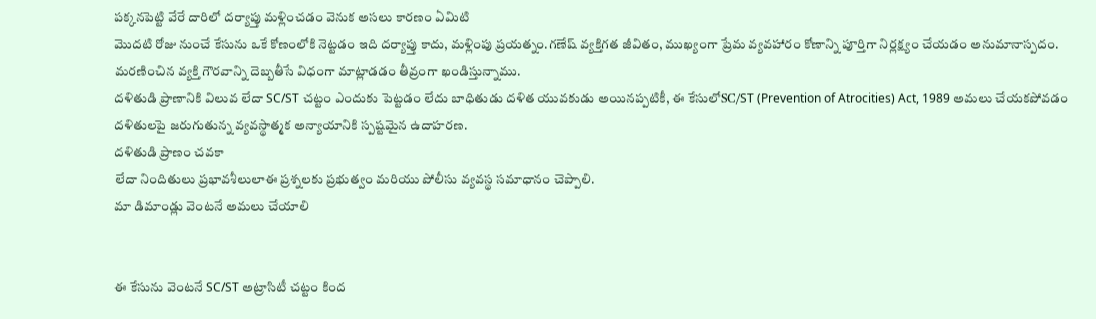పక్కనపెట్టి వేరే దారిలో దర్యాప్తు మళ్లించడం వెనుక అసలు కారణం ఏమిటి
మొదటి రోజు నుంచే కేసును ఒకే కోణంలోకి నెట్టడం ఇది దర్యాప్తు కాదు, మళ్లింపు ప్రయత్నం.గణేష్ వ్యక్తిగత జీవితం, ముఖ్యంగా ప్రేమ వ్యవహారం కోణాన్ని పూర్తిగా నిర్లక్ష్యం చేయడం అనుమానాస్పదం. మరణించిన వ్యక్తి గౌరవాన్ని దెబ్బతీసే విధంగా మాట్లాడడం తీవ్రంగా ఖండిస్తున్నాము.
దళితుడి ప్రాణానికి విలువ లేదా SC/ST చట్టం ఎందుకు పెట్టడం లేదు బాధితుడు దళిత యువకుడు అయినప్పటికీ, ఈ కేసులోSC/ST (Prevention of Atrocities) Act, 1989 అమలు చేయకపోవడం దళితులపై జరుగుతున్న వ్యవస్థాత్మక అన్యాయానికి స్పష్టమైన ఉదాహరణ.
దళితుడి ప్రాణం చవకా
లేదా నిందితులు ప్రభావశీలులాఈ ప్రశ్నలకు ప్రభుత్వం మరియు పోలీసు వ్యవస్థ సమాధానం చెప్పాలి.
మా డిమాండ్లు వెంటనే అమలు చేయాలి


ఈ కేసును వెంటనే SC/ST అట్రాసిటీ చట్టం కింద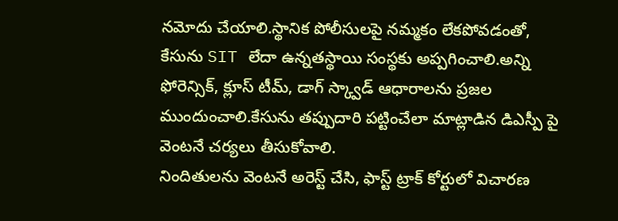నమోదు చేయాలి.స్థానిక పోలీసులపై నమ్మకం లేకపోవడంతో, కేసును SIT లేదా ఉన్నతస్థాయి సంస్థకు అప్పగించాలి.అన్ని ఫోరెన్సిక్, క్లూస్ టీమ్, డాగ్ స్క్వాడ్ ఆధారాలను ప్రజల ముందుంచాలి.కేసును తప్పుదారి పట్టించేలా మాట్లాడిన డిఎస్పీ పై వెంటనే చర్యలు తీసుకోవాలి.
నిందితులను వెంటనే అరెస్ట్ చేసి, ఫాస్ట్ ట్రాక్ కోర్టులో విచారణ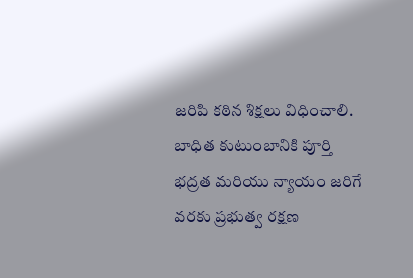జరిపి కఠిన శిక్షలు విధించాలి. బాధిత కుటుంబానికి పూర్తి భద్రత మరియు న్యాయం జరిగే వరకు ప్రభుత్వ రక్షణ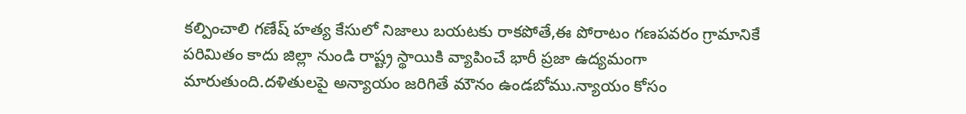కల్పించాలి గణేష్ హత్య కేసులో నిజాలు బయటకు రాకపోతే,ఈ పోరాటం గణపవరం గ్రామానికే పరిమితం కాదు జిల్లా నుండి రాష్ట్ర స్థాయికి వ్యాపించే భారీ ప్రజా ఉద్యమంగా మారుతుంది.దళితులపై అన్యాయం జరిగితే మౌనం ఉండబోము.న్యాయం కోసం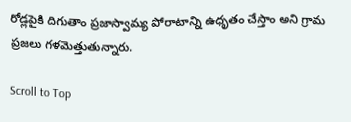రోడ్లపైకి దిగుతాం ప్రజాస్వామ్య పోరాటాన్ని ఉధృతం చేస్తాం అని గ్రామ ప్రజలు గళమెత్తుతున్నారు.

Scroll to Top